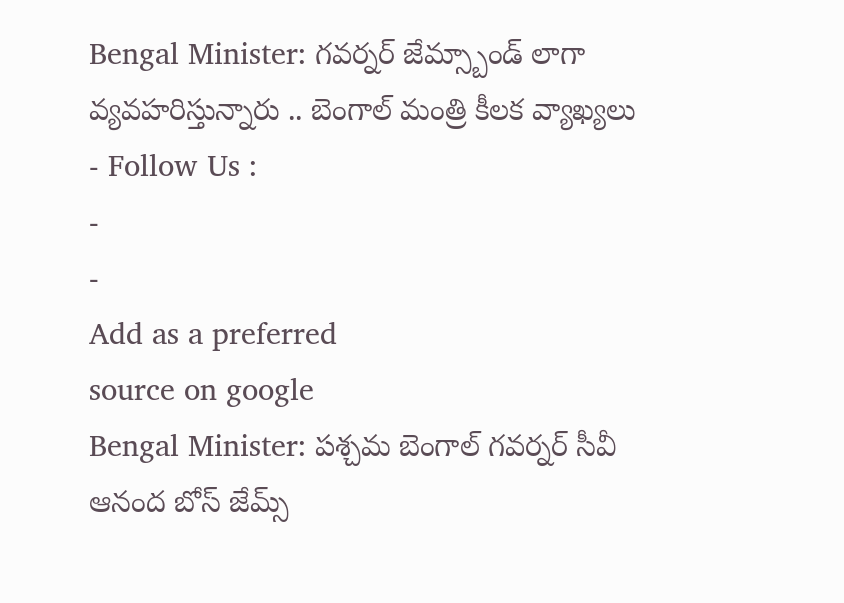Bengal Minister: గవర్నర్ జేమ్స్బాండ్ లాగా వ్యవహరిస్తున్నారు .. బెంగాల్ మంత్రి కీలక వ్యాఖ్యలు
- Follow Us :
-
-
Add as a preferred
source on google
Bengal Minister: పశ్చమ బెంగాల్ గవర్నర్ సీవీ ఆనంద బోస్ జేమ్స్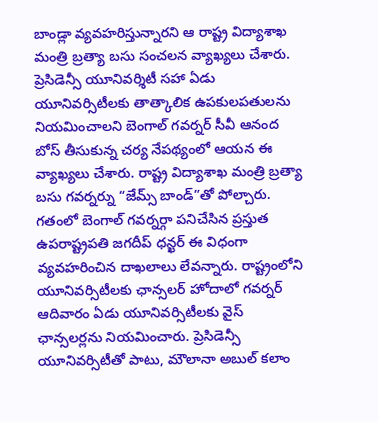బాండ్లా వ్యవహరిస్తున్నారని ఆ రాష్ట్ర విద్యాశాఖ మంత్రి బ్రత్యా బసు సంచలన వ్యాఖ్యలు చేశారు. ప్రెసిడెన్సీ యూనివర్శిటీ సహా ఏడు యూనివర్సిటీలకు తాత్కాలిక ఉపకులపతులను నియమించాలని బెంగాల్ గవర్నర్ సీవీ ఆనంద బోస్ తీసుకున్న చర్య నేపథ్యంలో ఆయన ఈ వ్యాఖ్యలు చేశారు. రాష్ట్ర విద్యాశాఖ మంత్రి బ్రత్యా బసు గవర్నర్ను “జేమ్స్ బాండ్”తో పోల్చారు. గతంలో బెంగాల్ గవర్నర్గా పనిచేసిన ప్రస్తుత ఉపరాష్ట్రపతి జగదీప్ ధన్ఖర్ ఈ విధంగా వ్యవహరించిన దాఖలాలు లేవన్నారు. రాష్ట్రంలోని యూనివర్సిటీలకు ఛాన్సలర్ హోదాలో గవర్నర్ ఆదివారం ఏడు యూనివర్సిటీలకు వైస్ ఛాన్సలర్లను నియమించారు. ప్రెసిడెన్సీ యూనివర్సిటీతో పాటు, మౌలానా అబుల్ కలాం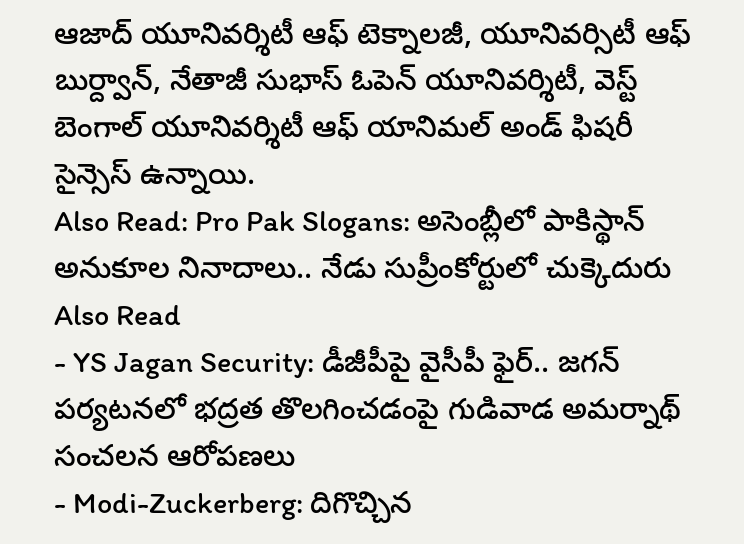ఆజాద్ యూనివర్శిటీ ఆఫ్ టెక్నాలజీ, యూనివర్సిటీ ఆఫ్ బుర్ద్వాన్, నేతాజీ సుభాస్ ఓపెన్ యూనివర్శిటీ, వెస్ట్ బెంగాల్ యూనివర్శిటీ ఆఫ్ యానిమల్ అండ్ ఫిషరీ సైన్సెస్ ఉన్నాయి.
Also Read: Pro Pak Slogans: అసెంబ్లీలో పాకిస్థాన్ అనుకూల నినాదాలు.. నేడు సుప్రీంకోర్టులో చుక్కెదురు
Also Read
- YS Jagan Security: డీజీపీపై వైసీపీ ఫైర్.. జగన్ పర్యటనలో భద్రత తొలగించడంపై గుడివాడ అమర్నాథ్ సంచలన ఆరోపణలు
- Modi-Zuckerberg: దిగొచ్చిన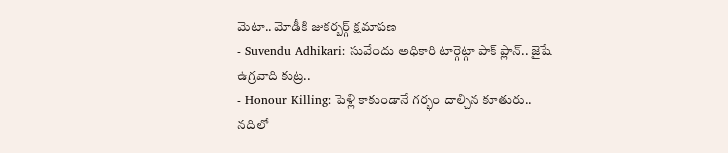మెటా.. మోడీకి జుకర్బర్గ్ క్షమాపణ
- Suvendu Adhikari: సువేందు అధికారి టార్గెట్గా పాక్ ప్లాన్.. జైషే ఉగ్రవాది కుట్ర..
- Honour Killing: పెళ్లి కాకుండానే గర్భం దాల్చిన కూతురు.. నదిలో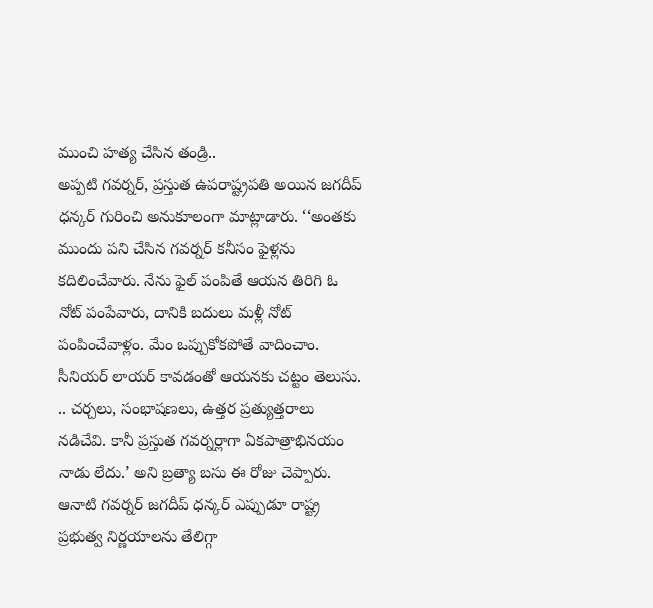ముంచి హత్య చేసిన తండ్రి..
అప్పటి గవర్నర్, ప్రస్తుత ఉపరాష్ట్రపతి అయిన జగదీప్ ధన్కర్ గురించి అనుకూలంగా మాట్లాడారు. ‘‘అంతకు ముందు పని చేసిన గవర్నర్ కనీసం ఫైళ్లను కదిలించేవారు. నేను ఫైల్ పంపితే ఆయన తిరిగి ఓ నోట్ పంపేవారు, దానికి బదులు మళ్లీ నోట్ పంపించేవాళ్లం. మేం ఒప్పుకోకపోతే వాదించాం. సీనియర్ లాయర్ కావడంతో ఆయనకు చట్టం తెలుసు. .. చర్చలు, సంభాషణలు, ఉత్తర ప్రత్యుత్తరాలు నడిచేవి. కానీ ప్రస్తుత గవర్నర్లాగా ఏకపాత్రాభినయం నాడు లేదు.’ అని బ్రత్యా బసు ఈ రోజు చెప్పారు. ఆనాటి గవర్నర్ జగదీప్ ధన్కర్ ఎప్పుడూ రాష్ట్ర ప్రభుత్వ నిర్ణయాలను తేలిగ్గా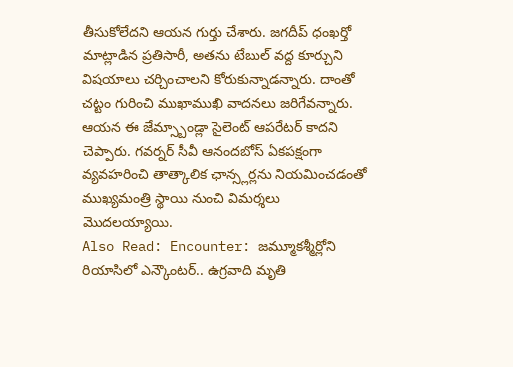తీసుకోలేదని ఆయన గుర్తు చేశారు. జగదీప్ ధంఖర్తో మాట్లాడిన ప్రతిసారీ, అతను టేబుల్ వద్ద కూర్చుని విషయాలు చర్చించాలని కోరుకున్నాడన్నారు. దాంతో చట్టం గురించి ముఖాముఖి వాదనలు జరిగేవన్నారు. ఆయన ఈ జేమ్స్బాండ్లా సైలెంట్ ఆపరేటర్ కాదని చెప్పారు. గవర్నర్ సీవీ ఆనందబోస్ ఏకపక్షంగా వ్యవహరించి తాత్కాలిక ఛాన్స్లర్లను నియమించడంతో ముఖ్యమంత్రి స్థాయి నుంచి విమర్శలు మొదలయ్యాయి.
Also Read: Encounter: జమ్మూకశ్మీర్లోని రియాసిలో ఎన్కౌంటర్.. ఉగ్రవాది మృతి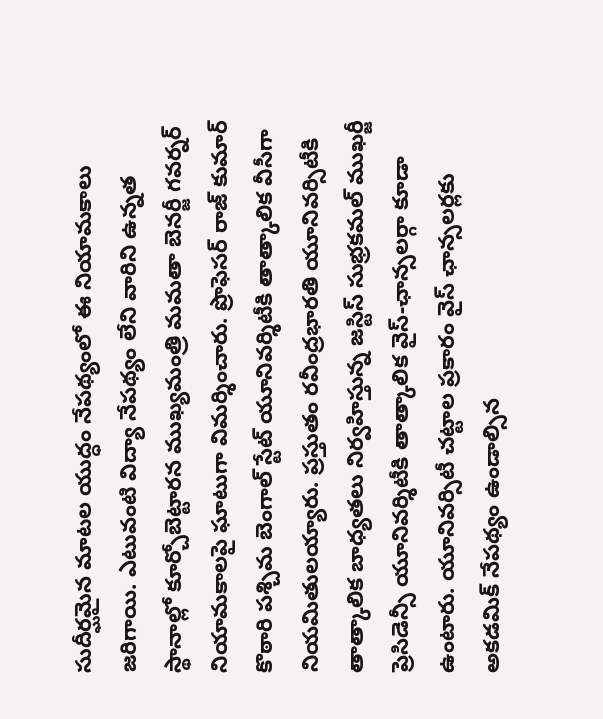సుదీర్ఘమైన మాటల యుద్ధం నేపథ్యంలో ఈ నియామకాలు జరిగాయి. ఎటువంటి విద్యా నేపథ్యం లేని వారిని ఉన్నత స్థానాల్లో కూర్చోబెట్టారన ముఖ్యమంత్రి మమతా బెనర్జీ గవర్నర్ నియామకాలపై ఘాటుగా విమర్శించారు. ప్రొఫెసర్ రాజ్ కుమార్ కొఠారి పశ్చిమ బెంగాల్ స్టేట్ యూనివర్శిటీకి తాత్కాలిక వీసీగా నియమితులయ్యారు. ప్రస్తుతం రవీంద్రభారతి యూనివర్సిటీకి తాత్కాలిక బాధ్యతలు నిర్వహిస్తున్న జస్టిస్ సుభ్రకమల్ ముఖర్జీ ప్రెసిడెన్సీ యూనివర్శిటీకి తాత్కాలిక వైస్-ఛాన్సలర్గా కూడా ఉంటారు. యూనివర్సిటీ చట్టాల ప్రకారం వైస్ ఛాన్సలర్లకు అకడమిక్ నేపథ్యం ఉండాల్సిన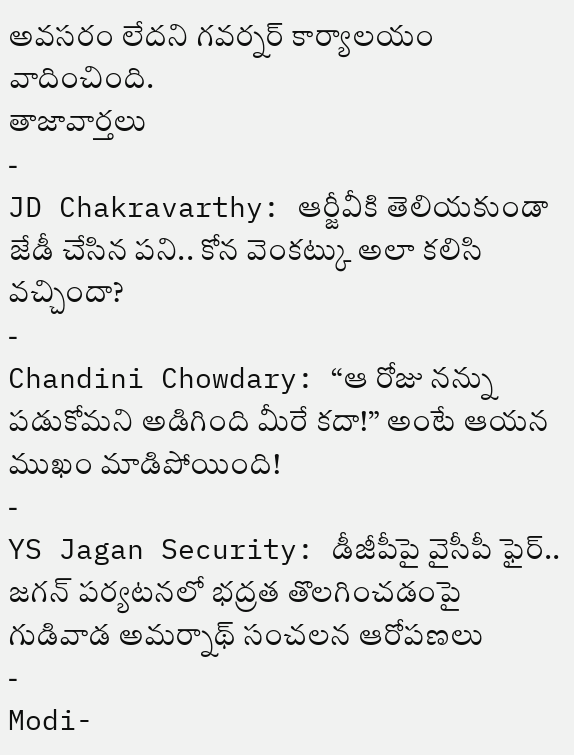అవసరం లేదని గవర్నర్ కార్యాలయం వాదించింది.
తాజావార్తలు
-
JD Chakravarthy: ఆర్జీవీకి తెలియకుండా జేడీ చేసిన పని.. కోన వెంకట్కు అలా కలిసి వచ్చిందా?
-
Chandini Chowdary: “ఆ రోజు నన్ను పడుకోమని అడిగింది మీరే కదా!” అంటే ఆయన ముఖం మాడిపోయింది!
-
YS Jagan Security: డీజీపీపై వైసీపీ ఫైర్.. జగన్ పర్యటనలో భద్రత తొలగించడంపై గుడివాడ అమర్నాథ్ సంచలన ఆరోపణలు
-
Modi-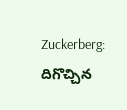Zuckerberg: దిగొచ్చిన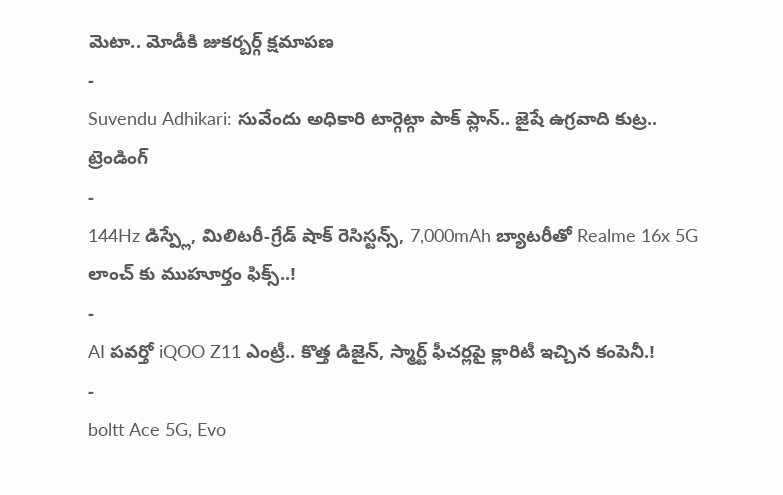మెటా.. మోడీకి జుకర్బర్గ్ క్షమాపణ
-
Suvendu Adhikari: సువేందు అధికారి టార్గెట్గా పాక్ ప్లాన్.. జైషే ఉగ్రవాది కుట్ర..
ట్రెండింగ్
-
144Hz డిస్ప్లే, మిలిటరీ-గ్రేడ్ షాక్ రెసిస్టన్స్, 7,000mAh బ్యాటరీతో Realme 16x 5G లాంచ్ కు ముహూర్తం ఫిక్స్..!
-
AI పవర్తో iQOO Z11 ఎంట్రీ.. కొత్త డిజైన్, స్మార్ట్ ఫీచర్లపై క్లారిటీ ఇచ్చిన కంపెనీ.!
-
boltt Ace 5G, Evo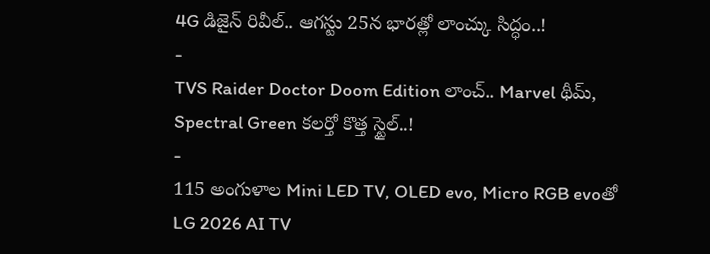4G డిజైన్ రివీల్.. ఆగస్టు 25న భారత్లో లాంచ్కు సిద్ధం..!
-
TVS Raider Doctor Doom Edition లాంచ్.. Marvel థీమ్, Spectral Green కలర్తో కొత్త స్టైల్..!
-
115 అంగుళాల Mini LED TV, OLED evo, Micro RGB evoతో LG 2026 AI TV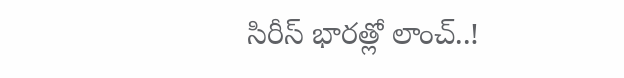సిరీస్ భారత్లో లాంచ్..!